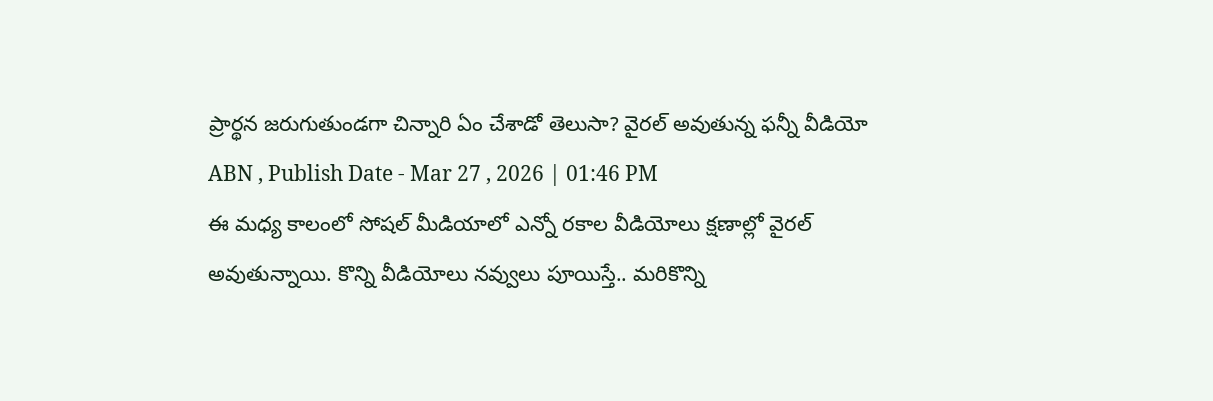ప్రార్థన జరుగుతుండగా చిన్నారి ఏం చేశాడో తెలుసా? వైరల్ అవుతున్న ఫన్నీ వీడియో
ABN , Publish Date - Mar 27 , 2026 | 01:46 PM
ఈ మధ్య కాలంలో సోషల్ మీడియాలో ఎన్నో రకాల వీడియోలు క్షణాల్లో వైరల్ అవుతున్నాయి. కొన్ని వీడియోలు నవ్వులు పూయిస్తే.. మరికొన్ని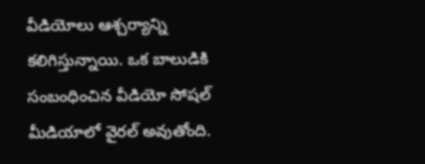వీడియోలు ఆశ్చర్యాన్ని కలిగిస్తున్నాయి. ఒక బాలుడికి సంబంధించిన వీడియో సోషల్ మీడియాలో వైరల్ అవుతోంది.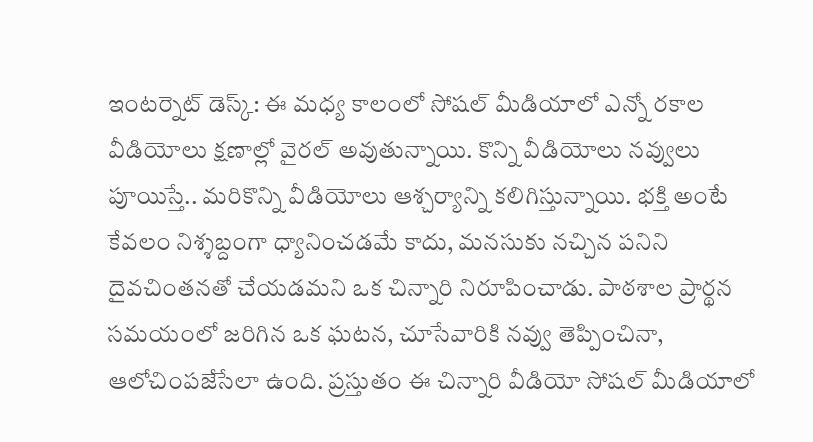ఇంటర్నెట్ డెస్క్: ఈ మధ్య కాలంలో సోషల్ మీడియాలో ఎన్నో రకాల వీడియోలు క్షణాల్లో వైరల్ అవుతున్నాయి. కొన్ని వీడియోలు నవ్వులు పూయిస్తే.. మరికొన్ని వీడియోలు ఆశ్చర్యాన్ని కలిగిస్తున్నాయి. భక్తి అంటే కేవలం నిశ్శబ్దంగా ధ్యానించడమే కాదు, మనసుకు నచ్చిన పనిని దైవచింతనతో చేయడమని ఒక చిన్నారి నిరూపించాడు. పాఠశాల ప్రార్థన సమయంలో జరిగిన ఒక ఘటన, చూసేవారికి నవ్వు తెప్పించినా, ఆలోచింపజేసేలా ఉంది. ప్రస్తుతం ఈ చిన్నారి వీడియో సోషల్ మీడియాలో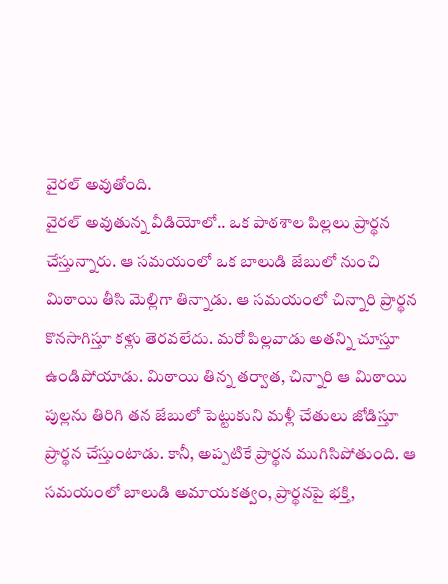వైరల్ అవుతోంది.
వైరల్ అవుతున్న వీడియోలో.. ఒక పాఠశాల పిల్లలు ప్రార్థన చేస్తున్నారు. ఆ సమయంలో ఒక బాలుడి జేబులో నుంచి మిఠాయి తీసి మెల్లిగా తిన్నాడు. ఆ సమయంలో చిన్నారి ప్రార్థన కొనసాగిస్తూ కళ్లు తెరవలేదు. మరో పిల్లవాడు అతన్ని చూస్తూ ఉండిపోయాడు. మిఠాయి తిన్న తర్వాత, చిన్నారి ఆ మిఠాయి పుల్లను తిరిగి తన జేబులో పెట్టుకుని మళ్లీ చేతులు జోడిస్తూ ప్రార్థన చేస్తుంటాడు. కానీ, అప్పటికే ప్రార్థన ముగిసిపోతుంది. ఆ సమయంలో బాలుడి అమాయకత్వం, ప్రార్థనపై భక్తి,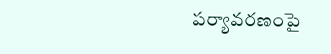పర్యావరణంపై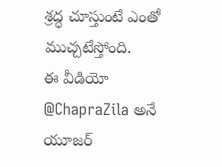శ్రద్ధ చూస్తుంటే ఎంతో ముచ్చటేస్తోంది.
ఈ వీడియో @ChapraZila అనే యూజర్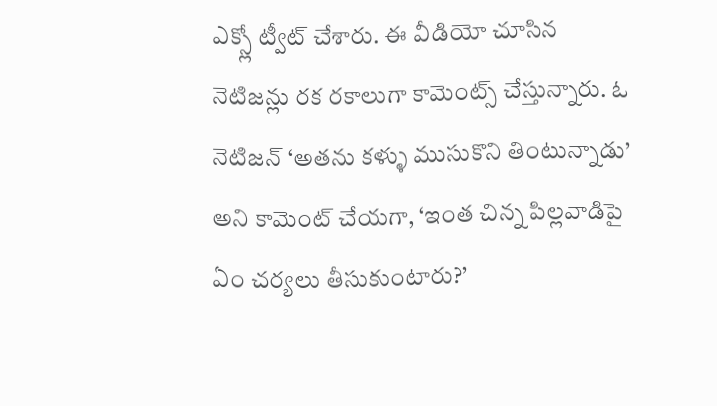ఎక్స్లో ట్వీట్ చేశారు. ఈ వీడియో చూసిన నెటిజన్లు రక రకాలుగా కామెంట్స్ చేస్తున్నారు. ఓ నెటిజన్ ‘అతను కళ్ళు ముసుకొని తింటున్నాడు’ అని కామెంట్ చేయగా, ‘ఇంత చిన్న పిల్లవాడిపై ఏం చర్యలు తీసుకుంటారు?’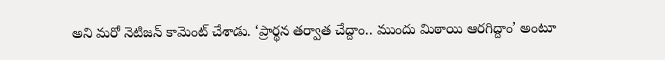అని మరో నెటిజన్ కామెంట్ చేశాడు. ‘ప్రార్థన తర్వాత చేద్దాం.. ముందు మిఠాయి ఆరగిద్దాం’ అంటూ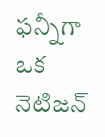ఫన్నీగా ఒక నెటిజన్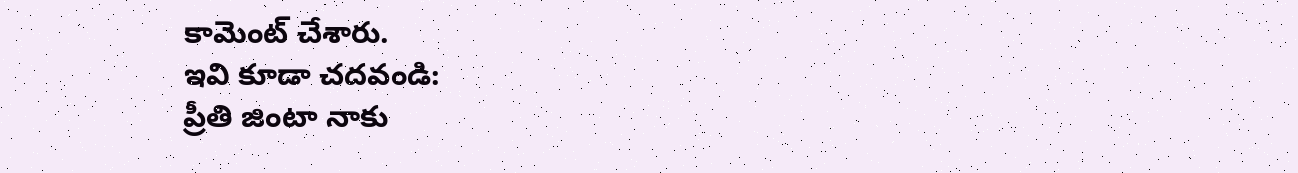కామెంట్ చేశారు.
ఇవి కూడా చదవండి:
ప్రీతి జింటా నాకు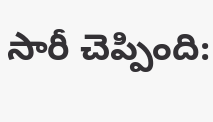సారీ చెప్పింది: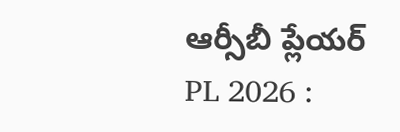ఆర్సీబీ ప్లేయర్
PL 2026 :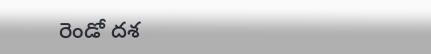రెండో దశ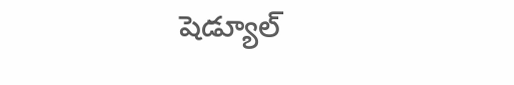షెడ్యూల్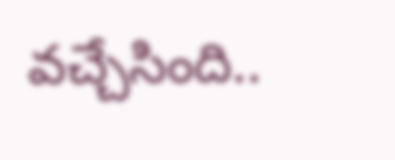వచ్చేసింది..